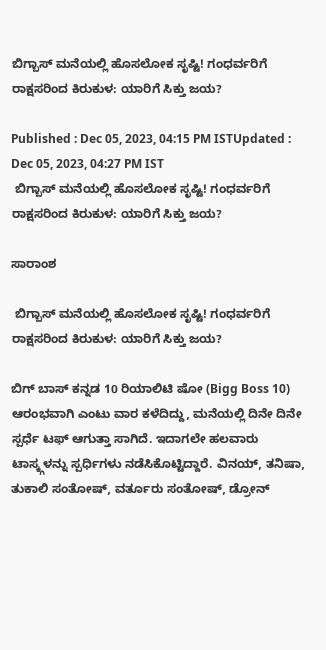ಬಿಗ್ಬಾಸ್ ಮನೆಯಲ್ಲಿ ಹೊಸಲೋಕ ಸೃಷ್ಟಿ! ಗಂಧರ್ವರಿಗೆ ರಾಕ್ಷಸರಿಂದ ಕಿರುಕುಳ: ಯಾರಿಗೆ ಸಿಕ್ತು ಜಯ?

Published : Dec 05, 2023, 04:15 PM ISTUpdated : Dec 05, 2023, 04:27 PM IST
 ಬಿಗ್ಬಾಸ್ ಮನೆಯಲ್ಲಿ ಹೊಸಲೋಕ ಸೃಷ್ಟಿ! ಗಂಧರ್ವರಿಗೆ ರಾಕ್ಷಸರಿಂದ ಕಿರುಕುಳ: ಯಾರಿಗೆ ಸಿಕ್ತು ಜಯ?

ಸಾರಾಂಶ

 ಬಿಗ್ಬಾಸ್ ಮನೆಯಲ್ಲಿ ಹೊಸಲೋಕ ಸೃಷ್ಟಿ! ಗಂಧರ್ವರಿಗೆ ರಾಕ್ಷಸರಿಂದ ಕಿರುಕುಳ: ಯಾರಿಗೆ ಸಿಕ್ತು ಜಯ?

ಬಿಗ್ ಬಾಸ್‌ ಕನ್ನಡ 10 ರಿಯಾಲಿಟಿ ಷೋ (Bigg Boss 10)  ಆರಂಭವಾಗಿ ಎಂಟು ವಾರ ಕಳೆದಿದ್ದು, ಮನೆಯಲ್ಲಿ ದಿನೇ ದಿನೇ ಸ್ಪರ್ಧೆ ಟಫ್ ಆಗುತ್ತಾ ಸಾಗಿದೆ. ಇದಾಗಲೇ ಹಲವಾರು ಟಾಸ್ಕ್ಗಳನ್ನು ಸ್ಪರ್ಧಿಗಳು ನಡೆಸಿಕೊಟ್ಟಿದ್ದಾರೆ. ವಿನಯ್, ತನಿಷಾ, ತುಕಾಲಿ ಸಂತೋಷ್, ವರ್ತೂರು ಸಂತೋಷ್, ಡ್ರೋನ್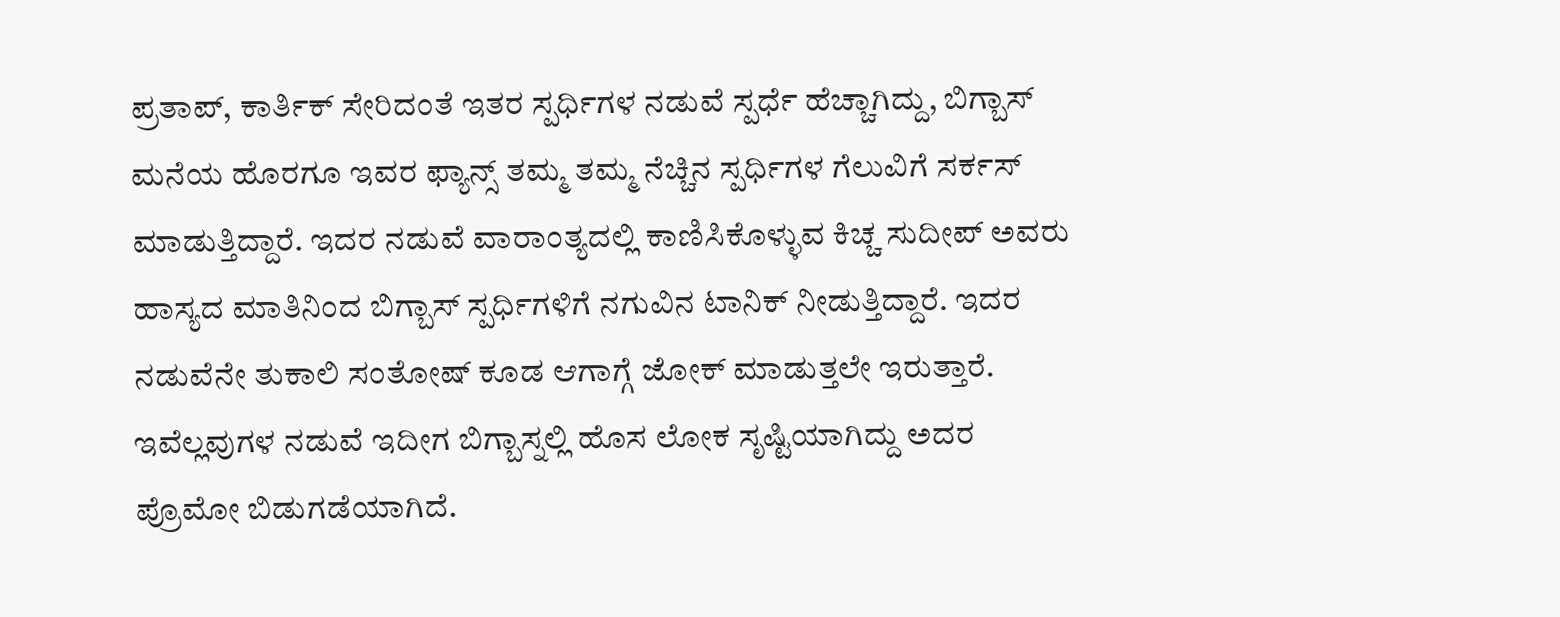ಪ್ರತಾಪ್, ಕಾರ್ತಿಕ್ ಸೇರಿದಂತೆ ಇತರ ಸ್ಪರ್ಧಿಗಳ ನಡುವೆ ಸ್ಪರ್ಧೆ ಹೆಚ್ಚಾಗಿದ್ದು, ಬಿಗ್ಬಾಸ್ ಮನೆಯ ಹೊರಗೂ ಇವರ ಫ್ಯಾನ್ಸ್ ತಮ್ಮ ತಮ್ಮ ನೆಚ್ಚಿನ ಸ್ಪರ್ಧಿಗಳ ಗೆಲುವಿಗೆ ಸರ್ಕಸ್  ಮಾಡುತ್ತಿದ್ದಾರೆ. ಇದರ ನಡುವೆ ವಾರಾಂತ್ಯದಲ್ಲಿ ಕಾಣಿಸಿಕೊಳ್ಳುವ ಕಿಚ್ಚ ಸುದೀಪ್ ಅವರು ಹಾಸ್ಯದ ಮಾತಿನಿಂದ ಬಿಗ್ಬಾಸ್ ಸ್ಪರ್ಧಿಗಳಿಗೆ ನಗುವಿನ ಟಾನಿಕ್ ನೀಡುತ್ತಿದ್ದಾರೆ. ಇದರ ನಡುವೆನೇ ತುಕಾಲಿ ಸಂತೋಷ್ ಕೂಡ ಆಗಾಗ್ಗೆ ಜೋಕ್ ಮಾಡುತ್ತಲೇ ಇರುತ್ತಾರೆ. ಇವೆಲ್ಲವುಗಳ ನಡುವೆ ಇದೀಗ ಬಿಗ್ಬಾಸ್ನಲ್ಲಿ ಹೊಸ ಲೋಕ ಸೃಷ್ಟಿಯಾಗಿದ್ದು ಅದರ ಪ್ರೊಮೋ ಬಿಡುಗಡೆಯಾಗಿದೆ.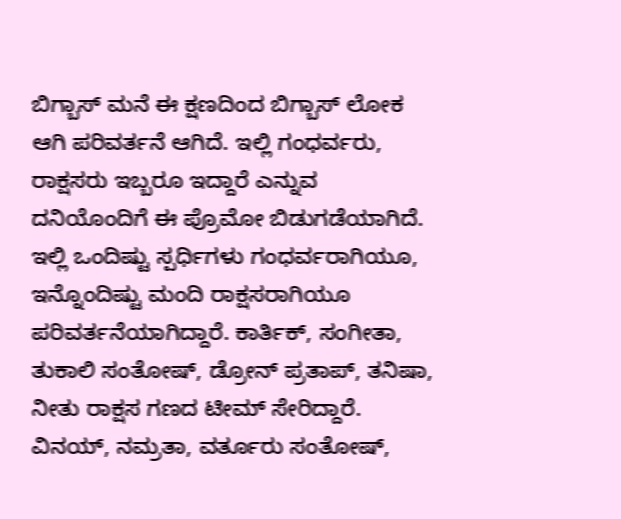ಬಿಗ್ಬಾಸ್ ಮನೆ ಈ ಕ್ಷಣದಿಂದ ಬಿಗ್ಬಾಸ್ ಲೋಕ ಆಗಿ ಪರಿವರ್ತನೆ ಆಗಿದೆ. ಇಲ್ಲಿ ಗಂಧರ್ವರು, ರಾಕ್ಷಸರು ಇಬ್ಬರೂ ಇದ್ದಾರೆ ಎನ್ನುವ ದನಿಯೊಂದಿಗೆ ಈ ಪ್ರೊಮೋ ಬಿಡುಗಡೆಯಾಗಿದೆ. ಇಲ್ಲಿ ಒಂದಿಷ್ಟು ಸ್ಪರ್ಧಿಗಳು ಗಂಧರ್ವರಾಗಿಯೂ, ಇನ್ನೊಂದಿಷ್ಟು ಮಂದಿ ರಾಕ್ಷಸರಾಗಿಯೂ ಪರಿವರ್ತನೆಯಾಗಿದ್ದಾರೆ. ಕಾರ್ತಿಕ್, ಸಂಗೀತಾ, ತುಕಾಲಿ ಸಂತೋಷ್, ಡ್ರೋನ್ ಪ್ರತಾಪ್, ತನಿಷಾ, ನೀತು ರಾಕ್ಷಸ ಗಣದ ಟೀಮ್ ಸೇರಿದ್ದಾರೆ. ವಿನಯ್, ನಮ್ರತಾ, ವರ್ತೂರು ಸಂತೋಷ್,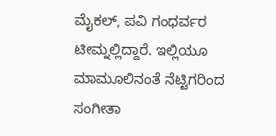ಮೈಕಲ್, ಪವಿ ಗಂಧರ್ವರ ಟೀಮ್ನಲ್ಲಿದ್ದಾರೆ. ಇಲ್ಲಿಯೂ ಮಾಮೂಲಿನಂತೆ ನೆಟ್ಟಿಗರಿಂದ ಸಂಗೀತಾ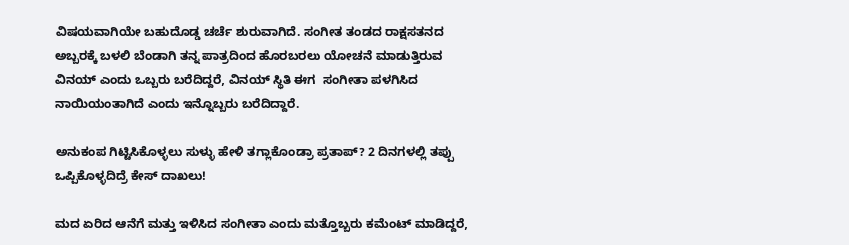ವಿಷಯವಾಗಿಯೇ ಬಹುದೊಡ್ಡ ಚರ್ಚೆ ಶುರುವಾಗಿದೆ. ಸಂಗೀತ ತಂಡದ ರಾಕ್ಷಸತನದ ಅಬ್ಬರಕ್ಕೆ ಬಳಲಿ ಬೆಂಡಾಗಿ ತನ್ನ ಪಾತ್ರದಿಂದ ಹೊರಬರಲು ಯೋಚನೆ ಮಾಡುತ್ತಿರುವ ವಿನಯ್ ಎಂದು ಒಬ್ಬರು ಬರೆದಿದ್ದರೆ, ವಿನಯ್ ಸ್ಥಿತಿ ಈಗ  ಸಂಗೀತಾ ಪಳಗಿಸಿದ ನಾಯಿಯಂತಾಗಿದೆ ಎಂದು ಇನ್ನೊಬ್ಬರು ಬರೆದಿದ್ದಾರೆ.

ಅನುಕಂಪ ಗಿಟ್ಟಿಸಿಕೊಳ್ಳಲು ಸುಳ್ಳು ಹೇಳಿ ತಗ್ಲಾಕೊಂಡ್ರಾ ಪ್ರತಾಪ್? 2 ದಿನಗಳಲ್ಲಿ ತಪ್ಪು ಒಪ್ಪಿಕೊಳ್ಳದಿದ್ರೆ ಕೇಸ್ ದಾಖಲು!

ಮದ ಏರಿದ ಆನೆಗೆ ಮತ್ತು ಇಳಿಸಿದ ಸಂಗೀತಾ ಎಂದು ಮತ್ತೊಬ್ಬರು ಕಮೆಂಟ್ ಮಾಡಿದ್ದರೆ,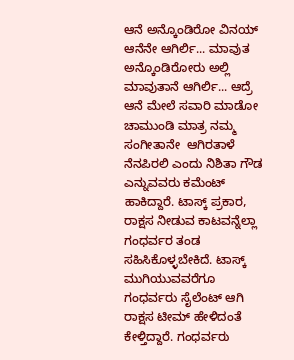ಆನೆ ಅನ್ಕೊಂಡಿರೋ ವಿನಯ್ ಆನೆನೇ ಆಗಿರ್ಲಿ... ಮಾವುತ ಅನ್ಕೊಂಡಿರೋರು ಅಲ್ಲಿ ಮಾವುತಾನೆ ಆಗಿರ್ಲಿ... ಆದ್ರೆ ಆನೆ ಮೇಲೆ ಸವಾರಿ ಮಾಡೋ ಚಾಮುಂಡಿ ಮಾತ್ರ ನಮ್ಮ ಸಂಗೀತಾನೇ  ಆಗಿರತಾಳೆ ನೆನಪಿರಲಿ ಎಂದು ನಿಶಿತಾ ಗೌಡ ಎನ್ನುವವರು ಕಮೆಂಟ್ ಹಾಕಿದ್ದಾರೆ. ಟಾಸ್ಕ್ ಪ್ರಕಾರ, ರಾಕ್ಷಸ ನೀಡುವ ಕಾಟವನ್ನೆಲ್ಲಾ ಗಂಧರ್ವರ ತಂಡ ಸಹಿಸಿಕೊಳ್ಳಬೇಕಿದೆ. ಟಾಸ್ಕ್ ಮುಗಿಯುವವರೆಗೂ ಗಂಧರ್ವರು ಸೈಲೆಂಟ್ ಆಗಿ ರಾಕ್ಷಸ ಟೀಮ್ ಹೇಳಿದಂತೆ ಕೇಳ್ತಿದ್ದಾರೆ. ಗಂಧರ್ವರು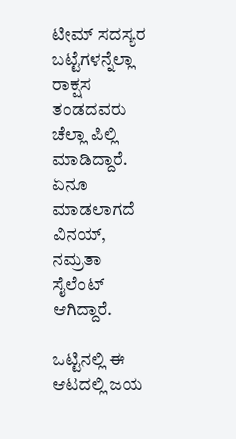ಟೀಮ್ ಸದಸ್ಯರ ಬಟ್ಟೆಗಳನ್ನೆಲ್ಲಾ ರಾಕ್ಷಸ ತಂಡದವರು ಚೆಲ್ಲಾ ಪಿಲ್ಲಿ ಮಾಡಿದ್ದಾರೆ. ಏನೂ ಮಾಡಲಾಗದೆ ವಿನಯ್, ನಮ್ರತಾ ಸೈಲೆಂಟ್ ಆಗಿದ್ದಾರೆ.

ಒಟ್ಟಿನಲ್ಲಿ ಈ ಆಟದಲ್ಲಿ ಜಯ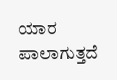ಯಾರ ಪಾಲಾಗುತ್ತದೆ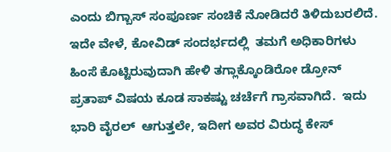ಎಂದು ಬಿಗ್ಬಾಸ್ ಸಂಪೂರ್ಣ ಸಂಚಿಕೆ ನೋಡಿದರೆ ತಿಳಿದುಬರಲಿದೆ. ಇದೇ ವೇಳೆ, ಕೋವಿಡ್ ಸಂದರ್ಭದಲ್ಲಿ  ತಮಗೆ ಅಧಿಕಾರಿಗಳು ಹಿಂಸೆ ಕೊಟ್ಟಿರುವುದಾಗಿ ಹೇಳಿ ತಗ್ಲಾಕ್ಕೊಂಡಿರೋ ಡ್ರೋನ್ ಪ್ರತಾಪ್ ವಿಷಯ ಕೂಡ ಸಾಕಷ್ಟು ಚರ್ಚೆಗೆ ಗ್ರಾಸವಾಗಿದೆ.  ಇದು ಭಾರಿ ವೈರಲ್  ಆಗುತ್ತಲೇ, ಇದೀಗ ಅವರ ವಿರುದ್ಧ ಕೇಸ್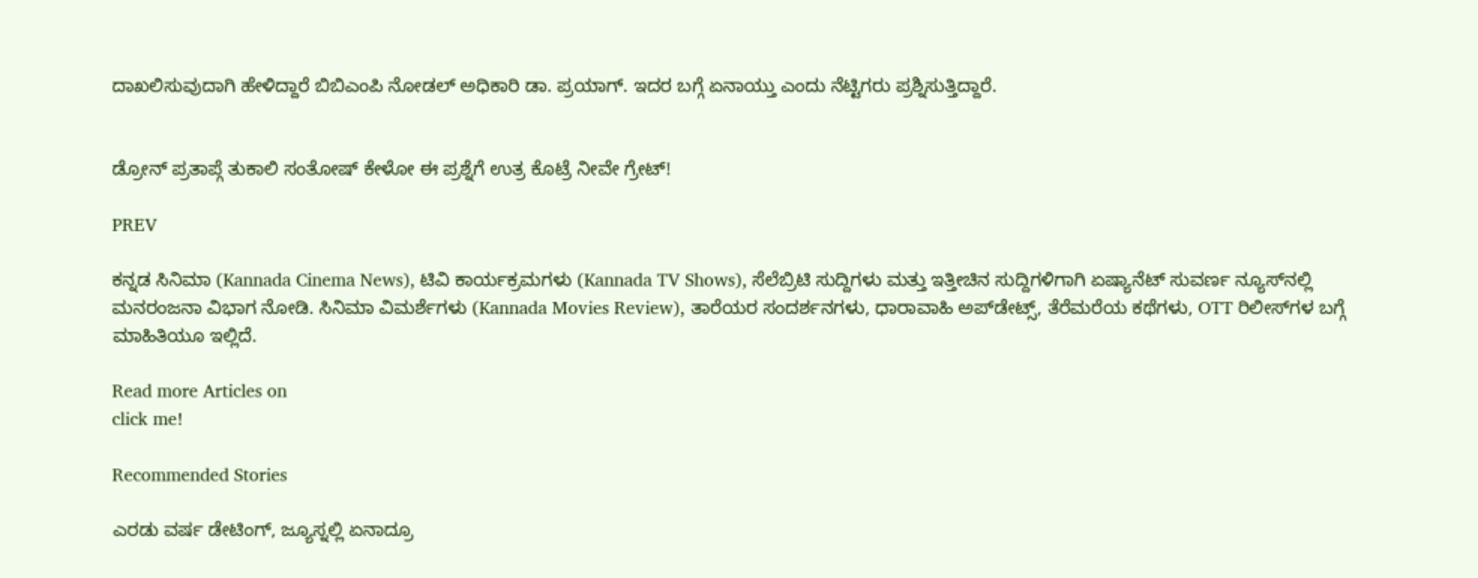ದಾಖಲಿಸುವುದಾಗಿ ಹೇಳಿದ್ದಾರೆ ಬಿಬಿಎಂಪಿ ನೋಡಲ್ ಅಧಿಕಾರಿ ಡಾ. ಪ್ರಯಾಗ್. ಇದರ ಬಗ್ಗೆ ಏನಾಯ್ತು ಎಂದು ನೆಟ್ಟಿಗರು ಪ್ರಶ್ನಿಸುತ್ತಿದ್ದಾರೆ.


ಡ್ರೋನ್ ಪ್ರತಾಪ್ಗೆ ತುಕಾಲಿ ಸಂತೋಷ್ ಕೇಳೋ ಈ ಪ್ರಶ್ನೆಗೆ ಉತ್ರ ಕೊಟ್ರೆ ನೀವೇ ಗ್ರೇಟ್!

PREV

ಕನ್ನಡ ಸಿನಿಮಾ (Kannada Cinema News), ಟಿವಿ ಕಾರ್ಯಕ್ರಮಗಳು (Kannada TV Shows), ಸೆಲೆಬ್ರಿಟಿ ಸುದ್ದಿಗಳು ಮತ್ತು ಇತ್ತೀಚಿನ ಸುದ್ದಿಗಳಿಗಾಗಿ ಏಷ್ಯಾನೆಟ್ ಸುವರ್ಣ ನ್ಯೂಸ್‌ನಲ್ಲಿ ಮನರಂಜನಾ ವಿಭಾಗ ನೋಡಿ. ಸಿನಿಮಾ ವಿಮರ್ಶೆಗಳು (Kannada Movies Review), ತಾರೆಯರ ಸಂದರ್ಶನಗಳು, ಧಾರಾವಾಹಿ ಅಪ್‌ಡೇಟ್ಸ್‌, ತೆರೆಮರೆಯ ಕಥೆಗಳು, OTT ರಿಲೀಸ್‌ಗಳ ಬಗ್ಗೆ ಮಾಹಿತಿಯೂ ಇಲ್ಲಿದೆ.

Read more Articles on
click me!

Recommended Stories

ಎರಡು ವರ್ಷ ಡೇಟಿಂಗ್, ಜ್ಯೂಸ್ನಲ್ಲಿ ಏನಾದ್ರೂ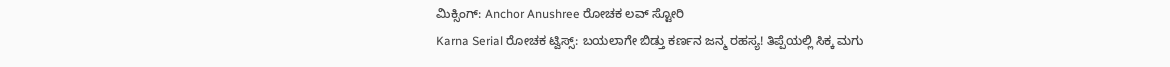ಮಿಕ್ಸಿಂಗ್: Anchor Anushree ರೋಚಕ ಲವ್ ಸ್ಟೋರಿ
Karna Serial ರೋಚಕ ಟ್ವಿಸ್ಸ್: ಬಯಲಾಗೇ ಬಿಡ್ತು ಕರ್ಣನ ಜನ್ಮ ರಹಸ್ಯ! ತಿಪ್ಪೆಯಲ್ಲಿ ಸಿಕ್ಕ ಮಗು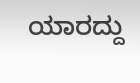ಯಾರದ್ದು